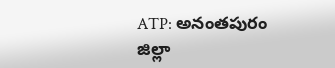ATP: అనంతపురం జిల్లా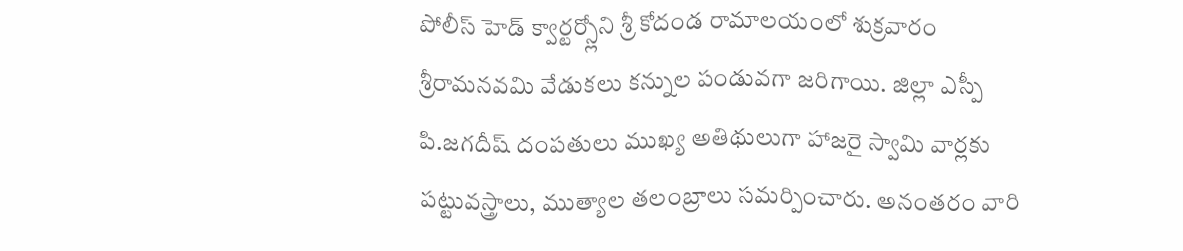పోలీస్ హెడ్ క్వార్టర్స్లోని శ్రీ కోదండ రామాలయంలో శుక్రవారం శ్రీరామనవమి వేడుకలు కన్నుల పండువగా జరిగాయి. జిల్లా ఎస్పీ పి.జగదీష్ దంపతులు ముఖ్య అతిథులుగా హాజరై స్వామి వార్లకు పట్టువస్త్రాలు, ముత్యాల తలంబ్రాలు సమర్పించారు. అనంతరం వారి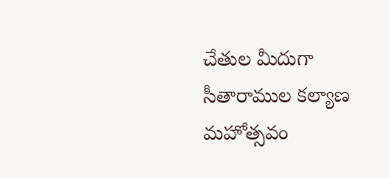చేతుల మీదుగా సీతారాముల కల్యాణ మహోత్సవం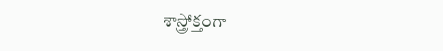శాస్త్రోక్తంగా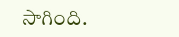సాగింది.